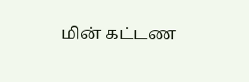மின் கட்டண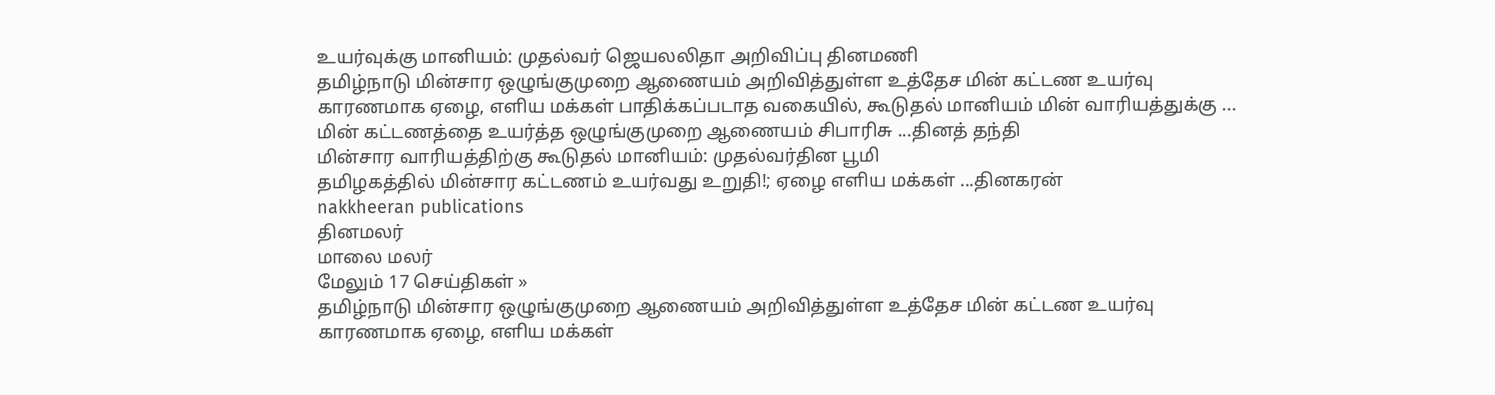உயர்வுக்கு மானியம்: முதல்வர் ஜெயலலிதா அறிவிப்பு தினமணி
தமிழ்நாடு மின்சார ஒழுங்குமுறை ஆணையம் அறிவித்துள்ள உத்தேச மின் கட்டண உயர்வு காரணமாக ஏழை, எளிய மக்கள் பாதிக்கப்படாத வகையில், கூடுதல் மானியம் மின் வாரியத்துக்கு ...
மின் கட்டணத்தை உயர்த்த ஒழுங்குமுறை ஆணையம் சிபாரிசு ...தினத் தந்தி
மின்சார வாரியத்திற்கு கூடுதல் மானியம்: முதல்வர்தின பூமி
தமிழகத்தில் மின்சார கட்டணம் உயர்வது உறுதி!; ஏழை எளிய மக்கள் ...தினகரன்
nakkheeran publications
தினமலர்
மாலை மலர்
மேலும் 17 செய்திகள் »
தமிழ்நாடு மின்சார ஒழுங்குமுறை ஆணையம் அறிவித்துள்ள உத்தேச மின் கட்டண உயர்வு காரணமாக ஏழை, எளிய மக்கள்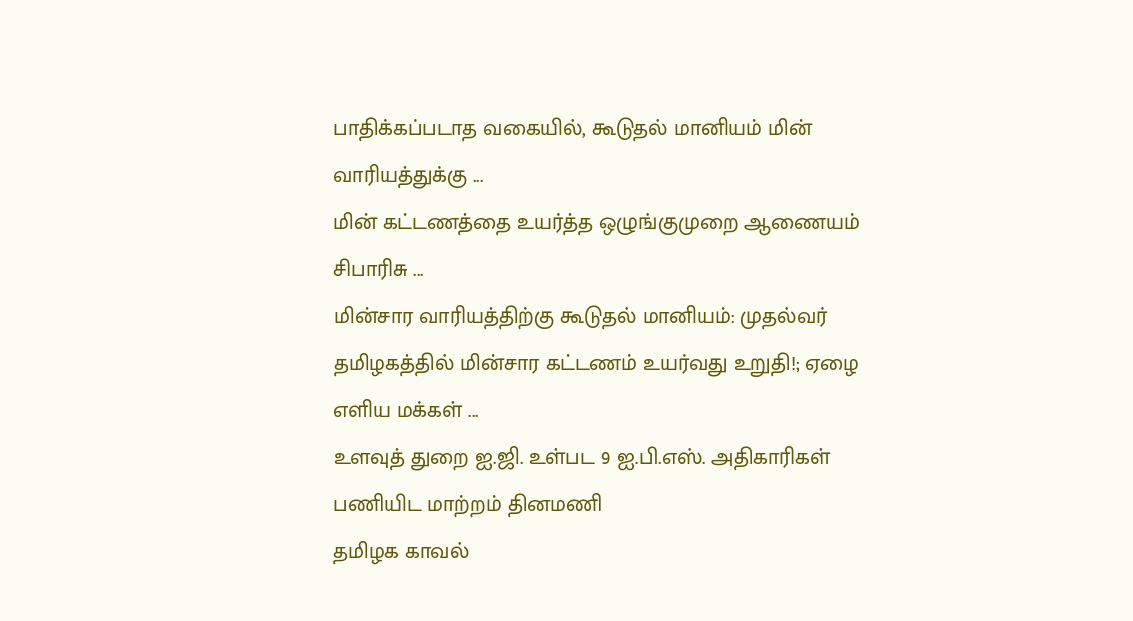பாதிக்கப்படாத வகையில், கூடுதல் மானியம் மின் வாரியத்துக்கு ...
மின் கட்டணத்தை உயர்த்த ஒழுங்குமுறை ஆணையம் சிபாரிசு ...
மின்சார வாரியத்திற்கு கூடுதல் மானியம்: முதல்வர்
தமிழகத்தில் மின்சார கட்டணம் உயர்வது உறுதி!; ஏழை எளிய மக்கள் ...
உளவுத் துறை ஐ.ஜி. உள்பட 9 ஐ.பி.எஸ். அதிகாரிகள் பணியிட மாற்றம் தினமணி
தமிழக காவல்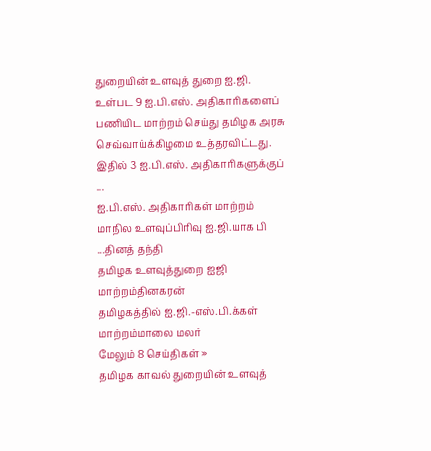துறையின் உளவுத் துறை ஐ.ஜி. உள்பட 9 ஐ.பி.எஸ். அதிகாரிகளைப் பணியிட மாற்றம் செய்து தமிழக அரசு செவ்வாய்க்கிழமை உத்தரவிட்டது. இதில் 3 ஐ.பி.எஸ். அதிகாரிகளுக்குப் ...
ஐ.பி.எஸ். அதிகாரிகள் மாற்றம் மாநில உளவுப்பிரிவு ஐ.ஜி.யாக பி ...தினத் தந்தி
தமிழக உளவுத்துறை ஐஜி மாற்றம்தினகரன்
தமிழகத்தில் ஐ.ஜி.-எஸ்.பி.க்கள் மாற்றம்மாலை மலர்
மேலும் 8 செய்திகள் »
தமிழக காவல் துறையின் உளவுத்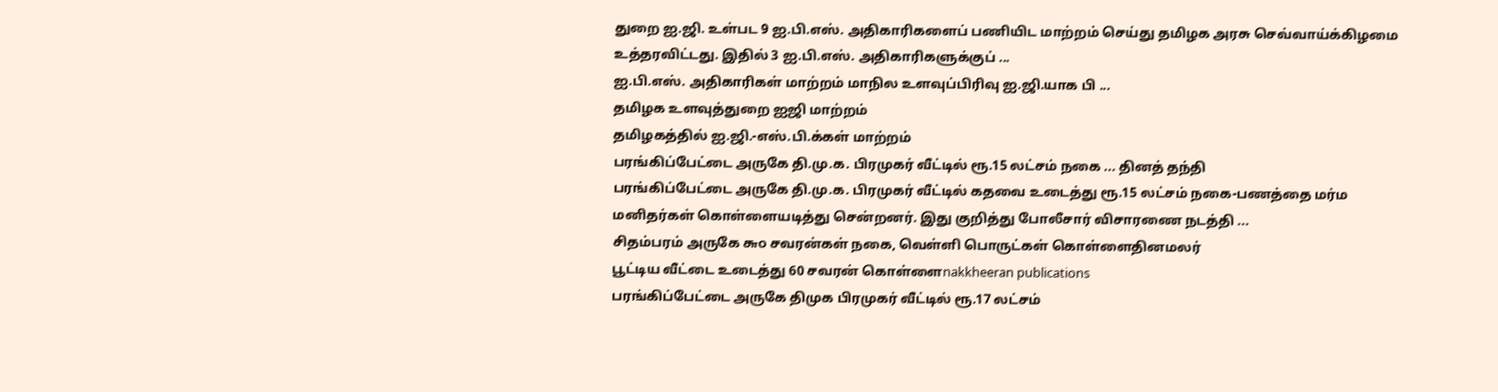துறை ஐ.ஜி. உள்பட 9 ஐ.பி.எஸ். அதிகாரிகளைப் பணியிட மாற்றம் செய்து தமிழக அரசு செவ்வாய்க்கிழமை உத்தரவிட்டது. இதில் 3 ஐ.பி.எஸ். அதிகாரிகளுக்குப் ...
ஐ.பி.எஸ். அதிகாரிகள் மாற்றம் மாநில உளவுப்பிரிவு ஐ.ஜி.யாக பி ...
தமிழக உளவுத்துறை ஐஜி மாற்றம்
தமிழகத்தில் ஐ.ஜி.-எஸ்.பி.க்கள் மாற்றம்
பரங்கிப்பேட்டை அருகே தி.மு.க. பிரமுகர் வீட்டில் ரூ.15 லட்சம் நகை ... தினத் தந்தி
பரங்கிப்பேட்டை அருகே தி.மு.க. பிரமுகர் வீட்டில் கதவை உடைத்து ரூ.15 லட்சம் நகை-பணத்தை மர்ம மனிதர்கள் கொள்ளையடித்து சென்றனர். இது குறித்து போலீசார் விசாரணை நடத்தி ...
சிதம்பரம் அருகே ௬௦ சவரன்கள் நகை, வெள்ளி பொருட்கள் கொள்ளைதினமலர்
பூட்டிய வீட்டை உடைத்து 60 சவரன் கொள்ளைnakkheeran publications
பரங்கிப்பேட்டை அருகே திமுக பிரமுகர் வீட்டில் ரூ.17 லட்சம்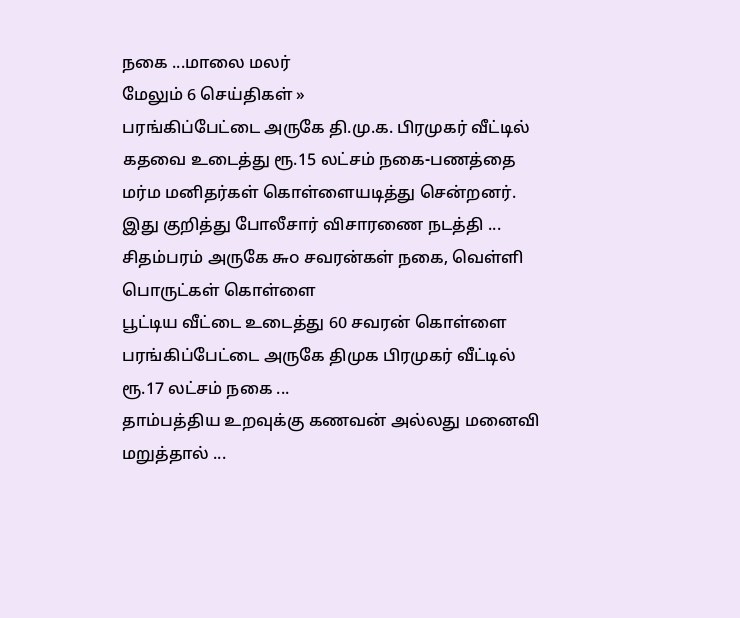நகை ...மாலை மலர்
மேலும் 6 செய்திகள் »
பரங்கிப்பேட்டை அருகே தி.மு.க. பிரமுகர் வீட்டில் கதவை உடைத்து ரூ.15 லட்சம் நகை-பணத்தை மர்ம மனிதர்கள் கொள்ளையடித்து சென்றனர். இது குறித்து போலீசார் விசாரணை நடத்தி ...
சிதம்பரம் அருகே ௬௦ சவரன்கள் நகை, வெள்ளி பொருட்கள் கொள்ளை
பூட்டிய வீட்டை உடைத்து 60 சவரன் கொள்ளை
பரங்கிப்பேட்டை அருகே திமுக பிரமுகர் வீட்டில் ரூ.17 லட்சம் நகை ...
தாம்பத்திய உறவுக்கு கணவன் அல்லது மனைவி மறுத்தால் ...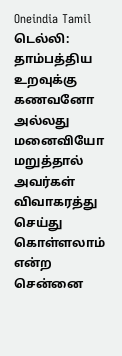Oneindia Tamil
டெல்லி: தாம்பத்திய உறவுக்கு கணவனோ அல்லது மனைவியோ மறுத்தால் அவர்கள் விவாகரத்து செய்து கொள்ளலாம் என்ற சென்னை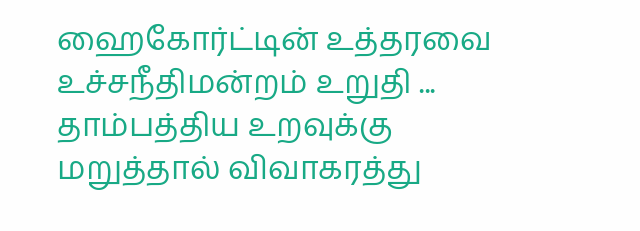ஹைகோர்ட்டின் உத்தரவை உச்சநீதிமன்றம் உறுதி ...
தாம்பத்திய உறவுக்கு மறுத்தால் விவாகரத்து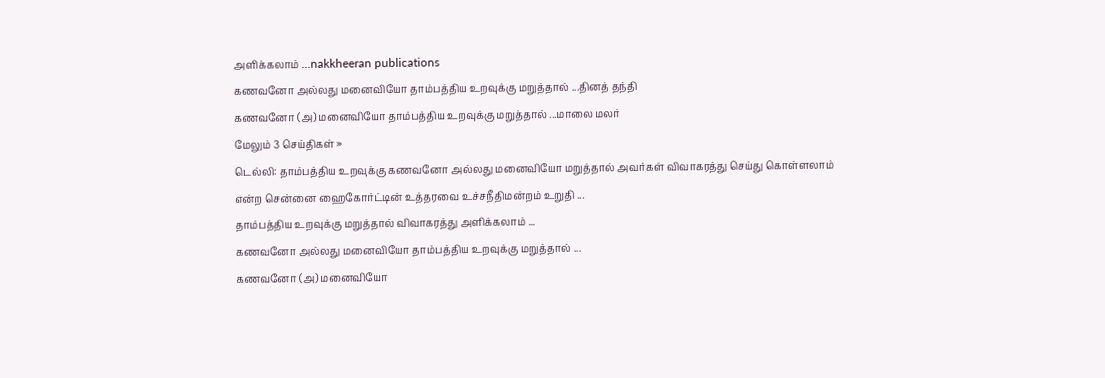அளிக்கலாம் ...nakkheeran publications
கணவனோ அல்லது மனைவியோ தாம்பத்திய உறவுக்கு மறுத்தால் ...தினத் தந்தி
கணவனோ (அ) மனைவியோ தாம்பத்திய உறவுக்கு மறுத்தால் ...மாலை மலர்
மேலும் 3 செய்திகள் »
டெல்லி: தாம்பத்திய உறவுக்கு கணவனோ அல்லது மனைவியோ மறுத்தால் அவர்கள் விவாகரத்து செய்து கொள்ளலாம் என்ற சென்னை ஹைகோர்ட்டின் உத்தரவை உச்சநீதிமன்றம் உறுதி ...
தாம்பத்திய உறவுக்கு மறுத்தால் விவாகரத்து அளிக்கலாம் ...
கணவனோ அல்லது மனைவியோ தாம்பத்திய உறவுக்கு மறுத்தால் ...
கணவனோ (அ) மனைவியோ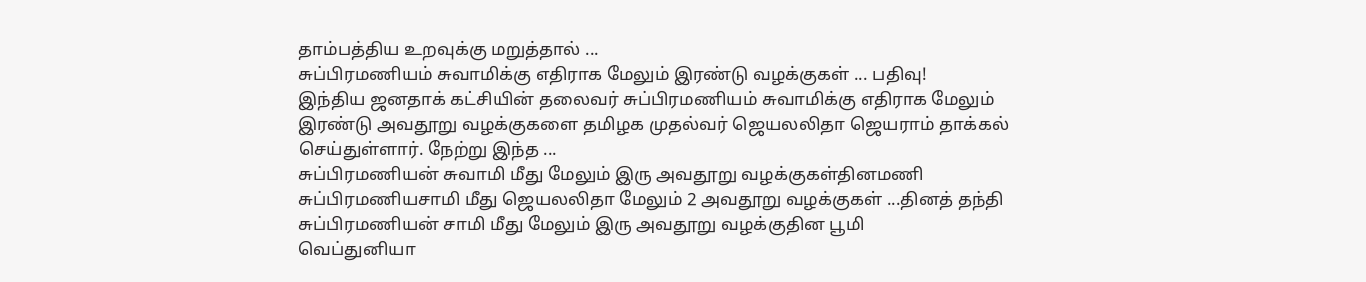தாம்பத்திய உறவுக்கு மறுத்தால் ...
சுப்பிரமணியம் சுவாமிக்கு எதிராக மேலும் இரண்டு வழக்குகள் ... பதிவு!
இந்திய ஜனதாக் கட்சியின் தலைவர் சுப்பிரமணியம் சுவாமிக்கு எதிராக மேலும் இரண்டு அவதூறு வழக்குகளை தமிழக முதல்வர் ஜெயலலிதா ஜெயராம் தாக்கல் செய்துள்ளார். நேற்று இந்த ...
சுப்பிரமணியன் சுவாமி மீது மேலும் இரு அவதூறு வழக்குகள்தினமணி
சுப்பிரமணியசாமி மீது ஜெயலலிதா மேலும் 2 அவதூறு வழக்குகள் ...தினத் தந்தி
சுப்பிரமணியன் சாமி மீது மேலும் இரு அவதூறு வழக்குதின பூமி
வெப்துனியா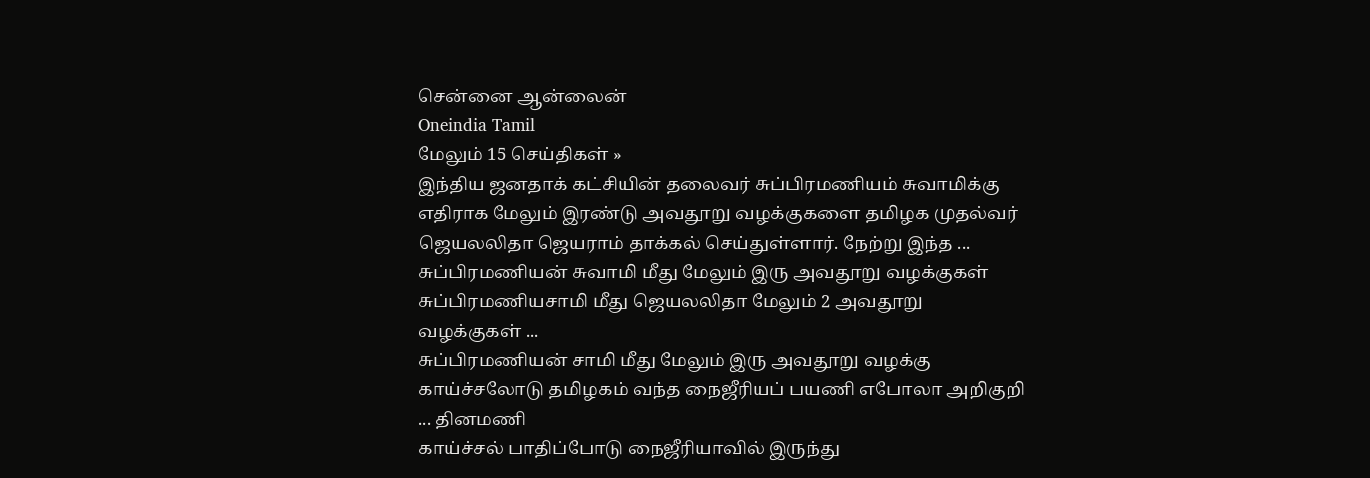சென்னை ஆன்லைன்
Oneindia Tamil
மேலும் 15 செய்திகள் »
இந்திய ஜனதாக் கட்சியின் தலைவர் சுப்பிரமணியம் சுவாமிக்கு எதிராக மேலும் இரண்டு அவதூறு வழக்குகளை தமிழக முதல்வர் ஜெயலலிதா ஜெயராம் தாக்கல் செய்துள்ளார். நேற்று இந்த ...
சுப்பிரமணியன் சுவாமி மீது மேலும் இரு அவதூறு வழக்குகள்
சுப்பிரமணியசாமி மீது ஜெயலலிதா மேலும் 2 அவதூறு வழக்குகள் ...
சுப்பிரமணியன் சாமி மீது மேலும் இரு அவதூறு வழக்கு
காய்ச்சலோடு தமிழகம் வந்த நைஜீரியப் பயணி எபோலா அறிகுறி ... தினமணி
காய்ச்சல் பாதிப்போடு நைஜீரியாவில் இருந்து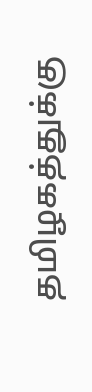தமிழகத்துக்கு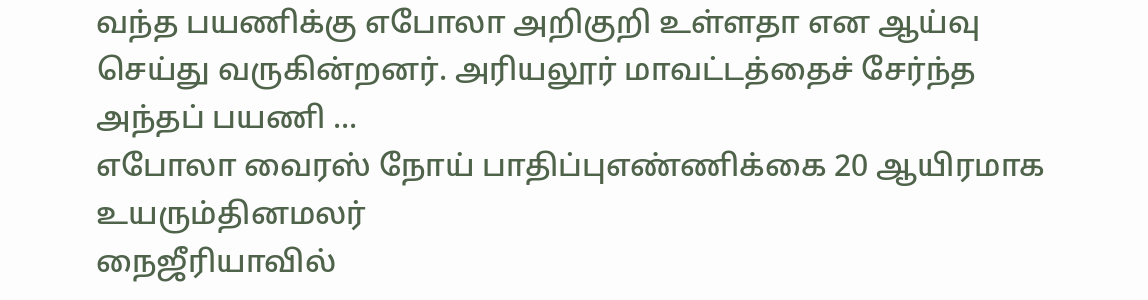வந்த பயணிக்கு எபோலா அறிகுறி உள்ளதா என ஆய்வு செய்து வருகின்றனர். அரியலூர் மாவட்டத்தைச் சேர்ந்த அந்தப் பயணி ...
எபோலா வைரஸ் நோய் பாதிப்புஎண்ணிக்கை 20 ஆயிரமாக உயரும்தினமலர்
நைஜீரியாவில்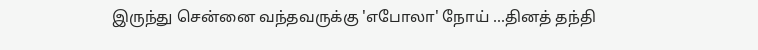இருந்து சென்னை வந்தவருக்கு 'எபோலா' நோய் ...தினத் தந்தி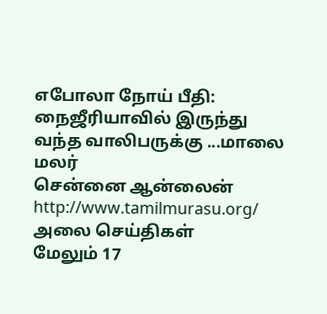எபோலா நோய் பீதி: நைஜீரியாவில் இருந்து வந்த வாலிபருக்கு ...மாலை மலர்
சென்னை ஆன்லைன்
http://www.tamilmurasu.org/
அலை செய்திகள்
மேலும் 17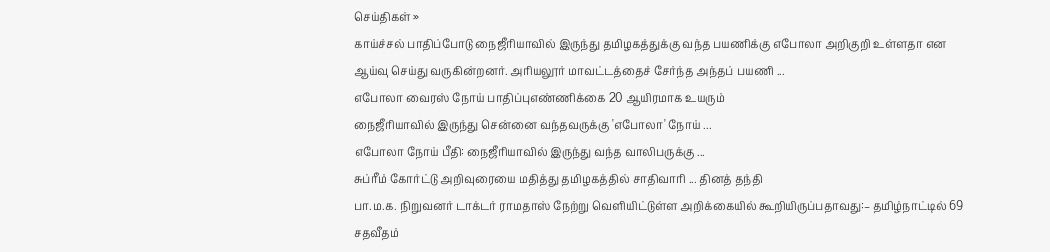செய்திகள் »
காய்ச்சல் பாதிப்போடு நைஜீரியாவில் இருந்து தமிழகத்துக்கு வந்த பயணிக்கு எபோலா அறிகுறி உள்ளதா என ஆய்வு செய்து வருகின்றனர். அரியலூர் மாவட்டத்தைச் சேர்ந்த அந்தப் பயணி ...
எபோலா வைரஸ் நோய் பாதிப்புஎண்ணிக்கை 20 ஆயிரமாக உயரும்
நைஜீரியாவில் இருந்து சென்னை வந்தவருக்கு 'எபோலா' நோய் ...
எபோலா நோய் பீதி: நைஜீரியாவில் இருந்து வந்த வாலிபருக்கு ...
சுப்ரீம் கோர்ட்டு அறிவுரையை மதித்து தமிழகத்தில் சாதிவாரி ... தினத் தந்தி
பா.ம.க. நிறுவனர் டாக்டர் ராமதாஸ் நேற்று வெளியிட்டுள்ள அறிக்கையில் கூறியிருப்பதாவது:– தமிழ்நாட்டில் 69 சதவீதம்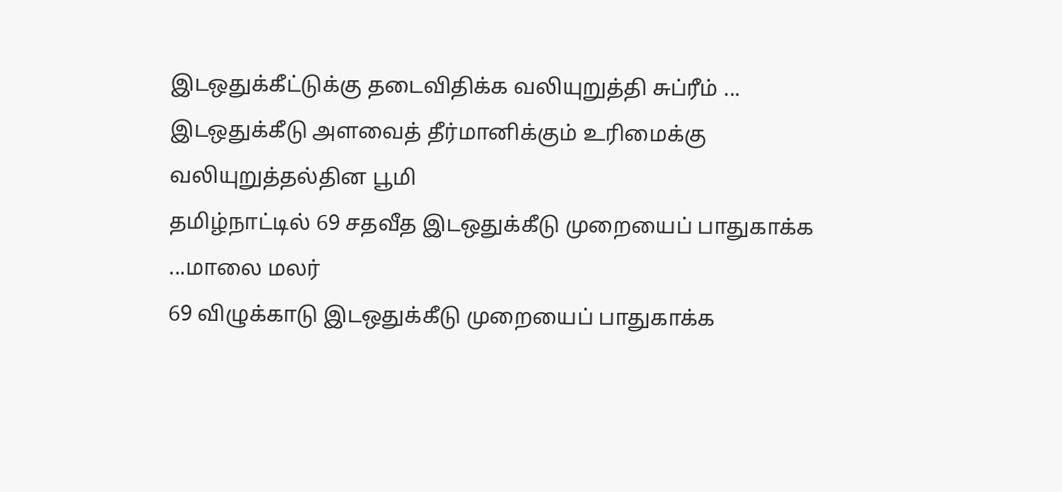இடஒதுக்கீட்டுக்கு தடைவிதிக்க வலியுறுத்தி சுப்ரீம் ...
இடஒதுக்கீடு அளவைத் தீர்மானிக்கும் உரிமைக்கு வலியுறுத்தல்தின பூமி
தமிழ்நாட்டில் 69 சதவீத இடஒதுக்கீடு முறையைப் பாதுகாக்க ...மாலை மலர்
69 விழுக்காடு இடஒதுக்கீடு முறையைப் பாதுகாக்க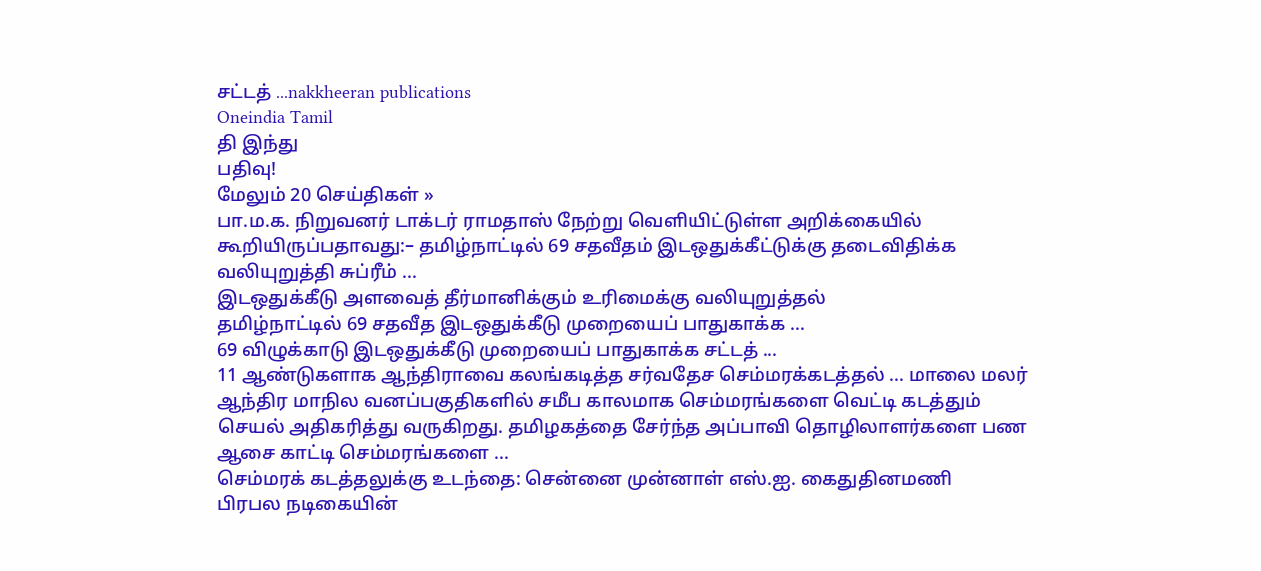சட்டத் ...nakkheeran publications
Oneindia Tamil
தி இந்து
பதிவு!
மேலும் 20 செய்திகள் »
பா.ம.க. நிறுவனர் டாக்டர் ராமதாஸ் நேற்று வெளியிட்டுள்ள அறிக்கையில் கூறியிருப்பதாவது:– தமிழ்நாட்டில் 69 சதவீதம் இடஒதுக்கீட்டுக்கு தடைவிதிக்க வலியுறுத்தி சுப்ரீம் ...
இடஒதுக்கீடு அளவைத் தீர்மானிக்கும் உரிமைக்கு வலியுறுத்தல்
தமிழ்நாட்டில் 69 சதவீத இடஒதுக்கீடு முறையைப் பாதுகாக்க ...
69 விழுக்காடு இடஒதுக்கீடு முறையைப் பாதுகாக்க சட்டத் ...
11 ஆண்டுகளாக ஆந்திராவை கலங்கடித்த சர்வதேச செம்மரக்கடத்தல் ... மாலை மலர்
ஆந்திர மாநில வனப்பகுதிகளில் சமீப காலமாக செம்மரங்களை வெட்டி கடத்தும் செயல் அதிகரித்து வருகிறது. தமிழகத்தை சேர்ந்த அப்பாவி தொழிலாளர்களை பண ஆசை காட்டி செம்மரங்களை ...
செம்மரக் கடத்தலுக்கு உடந்தை: சென்னை முன்னாள் எஸ்.ஐ. கைதுதினமணி
பிரபல நடிகையின்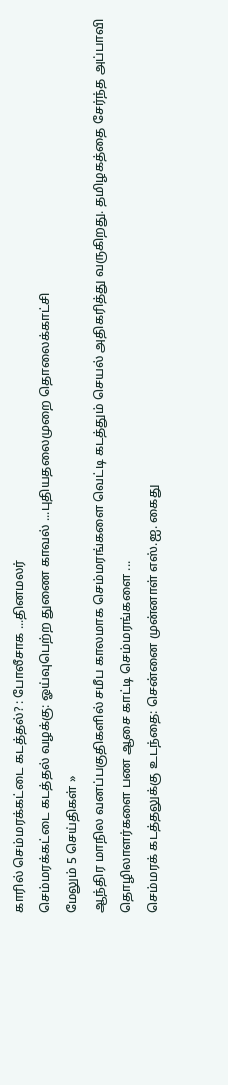காரில் செம்மரக்கட்டை கடத்தல்? : போலீசாக ...தினமலர்
செம்மரக்கட்டை கடத்தல் வழக்கு: ஓய்வுபெற்ற துணை காவல் ...புதியதலைமுறை தொலைக்காட்சி
மேலும் 5 செய்திகள் »
ஆந்திர மாநில வனப்பகுதிகளில் சமீப காலமாக செம்மரங்களை வெட்டி கடத்தும் செயல் அதிகரித்து வருகிறது. தமிழகத்தை சேர்ந்த அப்பாவி தொழிலாளர்களை பண ஆசை காட்டி செம்மரங்களை ...
செம்மரக் கடத்தலுக்கு உடந்தை: சென்னை முன்னாள் எஸ்.ஐ. கைது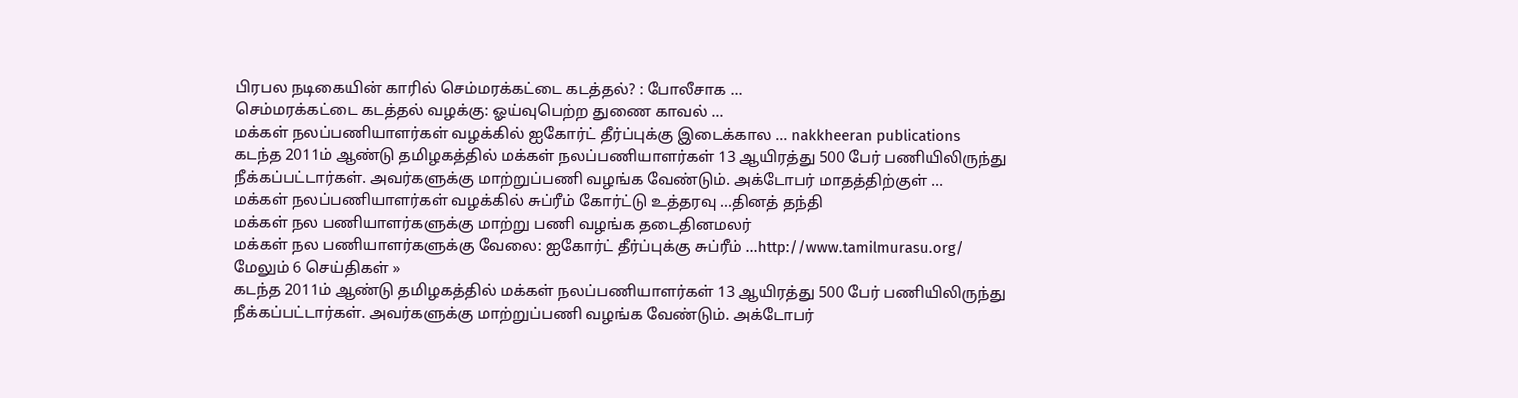பிரபல நடிகையின் காரில் செம்மரக்கட்டை கடத்தல்? : போலீசாக ...
செம்மரக்கட்டை கடத்தல் வழக்கு: ஓய்வுபெற்ற துணை காவல் ...
மக்கள் நலப்பணியாளர்கள் வழக்கில் ஐகோர்ட் தீர்ப்புக்கு இடைக்கால ... nakkheeran publications
கடந்த 2011ம் ஆண்டு தமிழகத்தில் மக்கள் நலப்பணியாளர்கள் 13 ஆயிரத்து 500 பேர் பணியிலிருந்து நீக்கப்பட்டார்கள். அவர்களுக்கு மாற்றுப்பணி வழங்க வேண்டும். அக்டோபர் மாதத்திற்குள் ...
மக்கள் நலப்பணியாளர்கள் வழக்கில் சுப்ரீம் கோர்ட்டு உத்தரவு ...தினத் தந்தி
மக்கள் நல பணியாளர்களுக்கு மாற்று பணி வழங்க தடைதினமலர்
மக்கள் நல பணியாளர்களுக்கு வேலை: ஐகோர்ட் தீர்ப்புக்கு சுப்ரீம் ...http://www.tamilmurasu.org/
மேலும் 6 செய்திகள் »
கடந்த 2011ம் ஆண்டு தமிழகத்தில் மக்கள் நலப்பணியாளர்கள் 13 ஆயிரத்து 500 பேர் பணியிலிருந்து நீக்கப்பட்டார்கள். அவர்களுக்கு மாற்றுப்பணி வழங்க வேண்டும். அக்டோபர்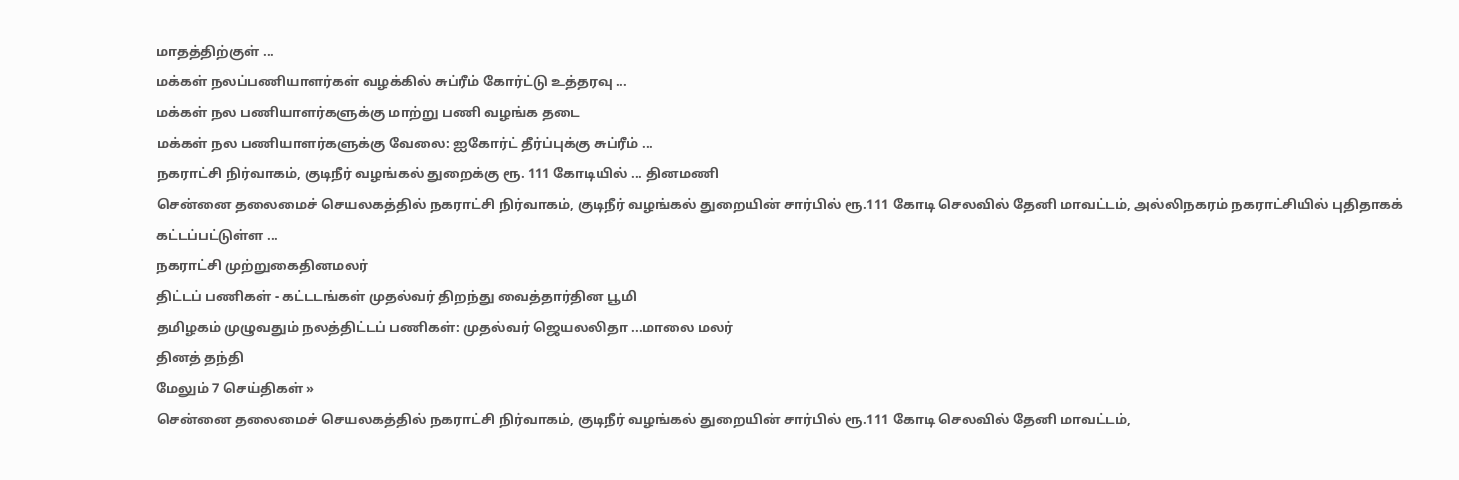மாதத்திற்குள் ...
மக்கள் நலப்பணியாளர்கள் வழக்கில் சுப்ரீம் கோர்ட்டு உத்தரவு ...
மக்கள் நல பணியாளர்களுக்கு மாற்று பணி வழங்க தடை
மக்கள் நல பணியாளர்களுக்கு வேலை: ஐகோர்ட் தீர்ப்புக்கு சுப்ரீம் ...
நகராட்சி நிர்வாகம், குடிநீர் வழங்கல் துறைக்கு ரூ. 111 கோடியில் ... தினமணி
சென்னை தலைமைச் செயலகத்தில் நகராட்சி நிர்வாகம், குடிநீர் வழங்கல் துறையின் சார்பில் ரூ.111 கோடி செலவில் தேனி மாவட்டம், அல்லிநகரம் நகராட்சியில் புதிதாகக் கட்டப்பட்டுள்ள ...
நகராட்சி முற்றுகைதினமலர்
திட்டப் பணிகள் - கட்டடங்கள் முதல்வர் திறந்து வைத்தார்தின பூமி
தமிழகம் முழுவதும் நலத்திட்டப் பணிகள்: முதல்வர் ஜெயலலிதா ...மாலை மலர்
தினத் தந்தி
மேலும் 7 செய்திகள் »
சென்னை தலைமைச் செயலகத்தில் நகராட்சி நிர்வாகம், குடிநீர் வழங்கல் துறையின் சார்பில் ரூ.111 கோடி செலவில் தேனி மாவட்டம்,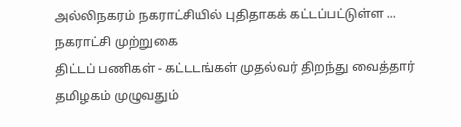அல்லிநகரம் நகராட்சியில் புதிதாகக் கட்டப்பட்டுள்ள ...
நகராட்சி முற்றுகை
திட்டப் பணிகள் - கட்டடங்கள் முதல்வர் திறந்து வைத்தார்
தமிழகம் முழுவதும்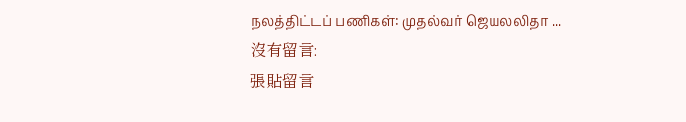நலத்திட்டப் பணிகள்: முதல்வர் ஜெயலலிதா ...
沒有留言:
張貼留言